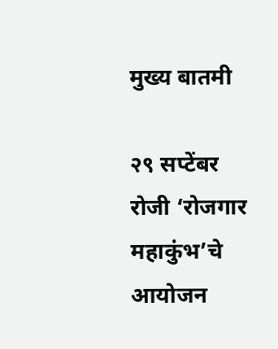मुख्य बातमी

२९ सप्टेंबर रोजी ‘रोजगार महाकुंभ’चे आयोजन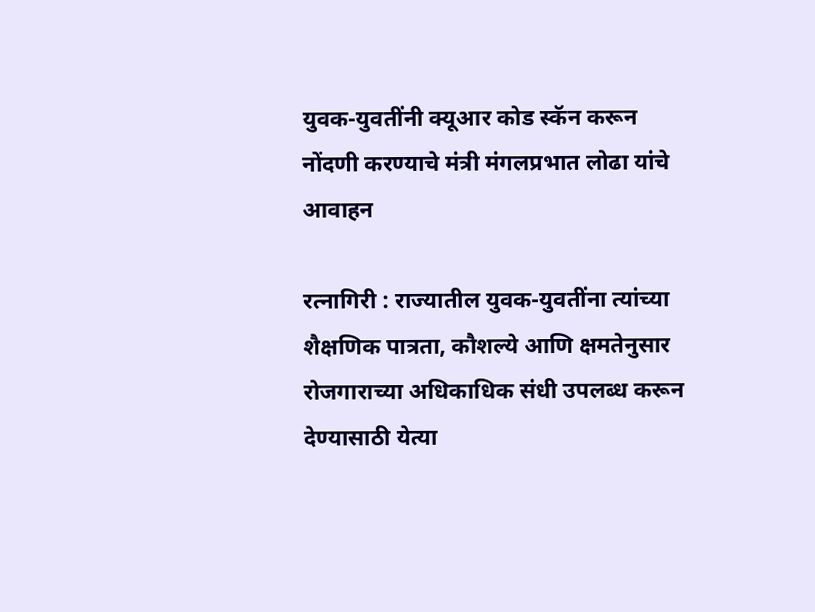युवक-युवतींनी क्यूआर कोड स्कॅन करून नोंदणी करण्याचे मंत्री मंगलप्रभात लोढा यांचे आवाहन

रत्नागिरी : राज्यातील युवक-युवतींना त्यांच्या शैक्षणिक पात्रता, कौशल्ये आणि क्षमतेनुसार रोजगाराच्या अधिकाधिक संधी उपलब्ध करून देण्यासाठी येत्या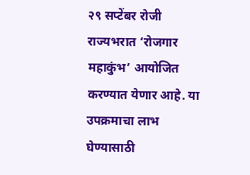२९ सप्टेंबर रोजी राज्यभरात ‘रोजगार महाकुंभ’ आयोजित करण्यात येणार आहे. या उपक्रमाचा लाभ घेण्यासाठी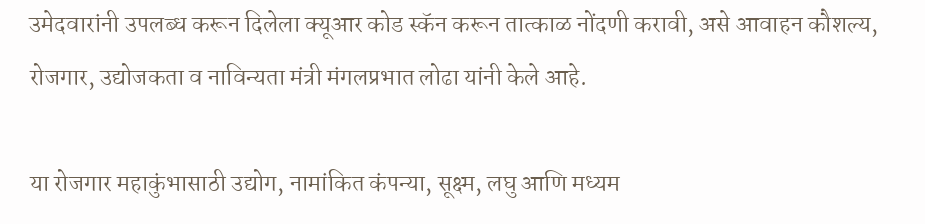उमेदवारांनी उपलब्ध करून दिलेला क्यूआर कोड स्कॅन करून तात्काळ नोंदणी करावी, असे आवाहन कौशल्य, रोजगार, उद्योजकता व नाविन्यता मंत्री मंगलप्रभात लोढा यांनी केले आहे.

या रोजगार महाकुंभासाठी उद्योग, नामांकित कंपन्या, सूक्ष्म, लघु आणि मध्यम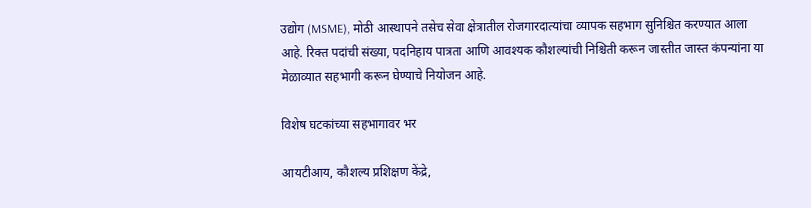उद्योग (MSME), मोठी आस्थापने तसेच सेवा क्षेत्रातील रोजगारदात्यांचा व्यापक सहभाग सुनिश्चित करण्यात आला आहे. रिक्त पदांची संख्या, पदनिहाय पात्रता आणि आवश्यक कौशल्यांची निश्चिती करून जास्तीत जास्त कंपन्यांना या मेळाव्यात सहभागी करून घेण्याचे नियोजन आहे.

विशेष घटकांच्या सहभागावर भर

आयटीआय, कौशल्य प्रशिक्षण केंद्रे,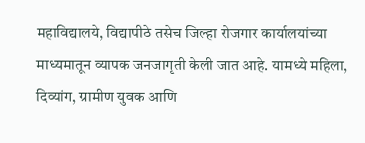महाविद्यालये, विद्यापीठे तसेच जिल्हा रोजगार कार्यालयांच्या माध्यमातून व्यापक जनजागृती केली जात आहे. यामध्ये महिला, दिव्यांग, ग्रामीण युवक आणि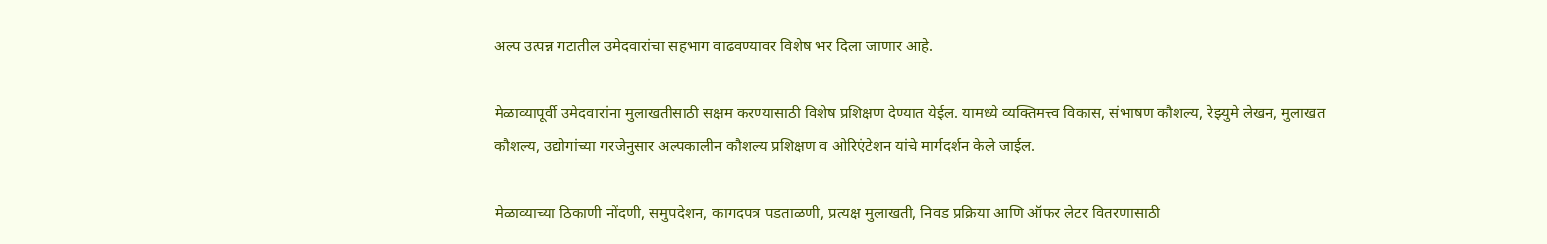अल्प उत्पन्न गटातील उमेदवारांचा सहभाग वाढवण्यावर विशेष भर दिला जाणार आहे.

मेळाव्यापूर्वी उमेदवारांना मुलाखतीसाठी सक्षम करण्यासाठी विशेष प्रशिक्षण देण्यात येईल. यामध्ये व्यक्तिमत्त्व विकास, संभाषण कौशल्य, रेझ्युमे लेखन, मुलाखत कौशल्य, उद्योगांच्या गरजेनुसार अल्पकालीन कौशल्य प्रशिक्षण व ओरिएंटेशन यांचे मार्गदर्शन केले जाईल.

मेळाव्याच्या ठिकाणी नोंदणी, समुपदेशन, कागदपत्र पडताळणी, प्रत्यक्ष मुलाखती, निवड प्रक्रिया आणि ऑफर लेटर वितरणासाठी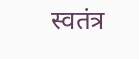स्वतंत्र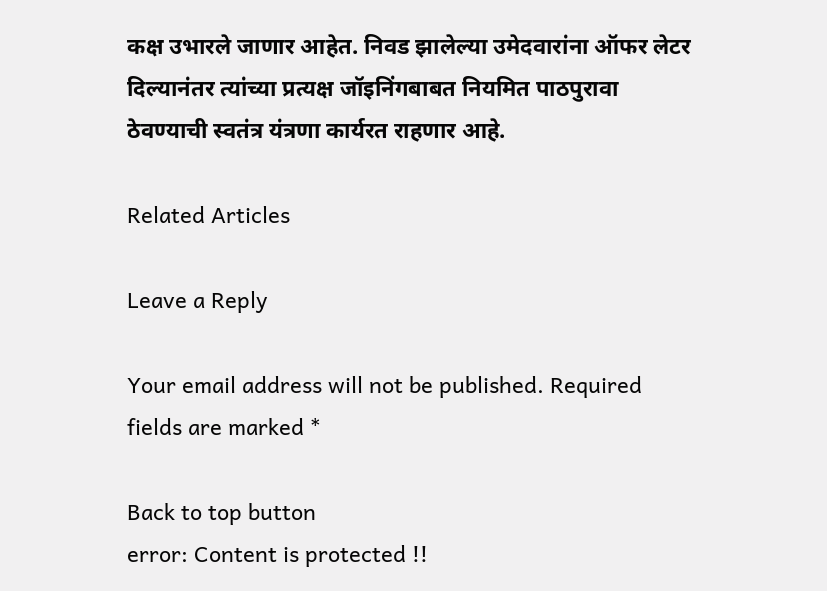कक्ष उभारले जाणार आहेत. निवड झालेल्या उमेदवारांना ऑफर लेटर दिल्यानंतर त्यांच्या प्रत्यक्ष जॉइनिंगबाबत नियमित पाठपुरावा ठेवण्याची स्वतंत्र यंत्रणा कार्यरत राहणार आहे.

Related Articles

Leave a Reply

Your email address will not be published. Required fields are marked *

Back to top button
error: Content is protected !!